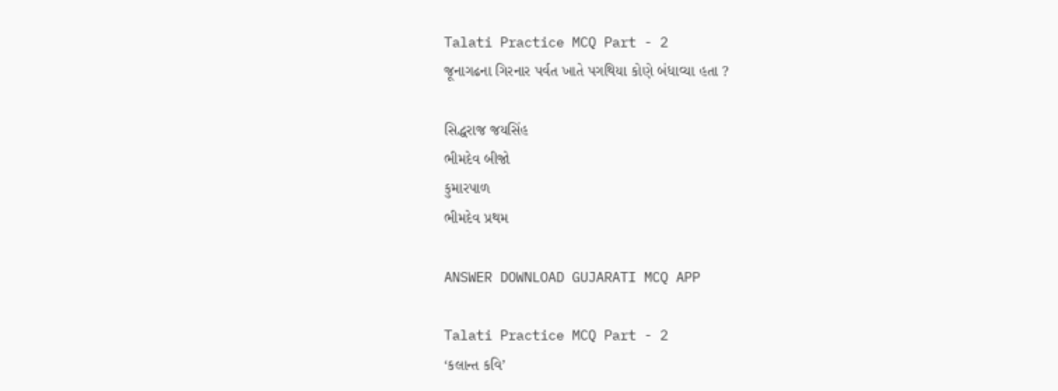Talati Practice MCQ Part - 2
જૂનાગઢના ગિરનાર પર્વત ખાતે પગથિયા કોણે બંધાવ્યા હતા ?

સિદ્ધરાજ જયસિંહ
ભીમદેવ બીજો
કુમારપાળ
ભીમદેવ પ્રથમ

ANSWER DOWNLOAD GUJARATI MCQ APP

Talati Practice MCQ Part - 2
‘કલાન્ત કવિ’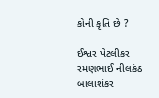કોની કૃતિ છે ?

ઈશ્વર પેટલીકર
રમણભાઈ નીલકંઠ
બાલાશંકર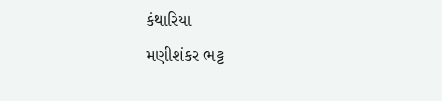કંથારિયા
મણીશંકર ભટ્ટ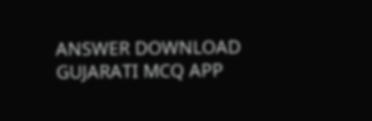ANSWER DOWNLOAD GUJARATI MCQ APP